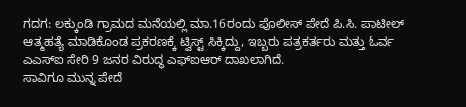ಗದಗ: ಲಕ್ಕುಂಡಿ ಗ್ರಾಮದ ಮನೆಯಲ್ಲಿ ಮಾ.16ರಂದು ಪೊಲೀಸ್ ಪೇದೆ ಪಿ.ಸಿ. ಪಾಟೀಲ್ ಆತ್ಮಹತ್ಯೆ ಮಾಡಿಕೊಂಡ ಪ್ರಕರಣಕ್ಕೆ ಟ್ವಿಸ್ಟ್ ಸಿಕ್ಕಿದ್ದು, ಇಬ್ಬರು ಪತ್ರಕರ್ತರು ಮತ್ತು ಓರ್ವ ಎಎಸ್ಐ ಸೇರಿ 9 ಜನರ ವಿರುದ್ಧ ಎಫ್ಐಆರ್ ದಾಖಲಾಗಿದೆ.
ಸಾವಿಗೂ ಮುನ್ನ ಪೇದೆ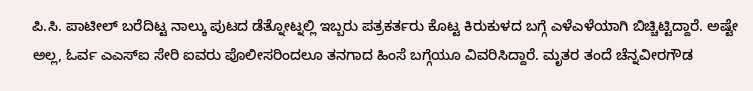ಪಿ.ಸಿ. ಪಾಟೀಲ್ ಬರೆದಿಟ್ಟ ನಾಲ್ಕು ಪುಟದ ಡೆತ್ನೋಟ್ನಲ್ಲಿ ಇಬ್ಬರು ಪತ್ರಕರ್ತರು ಕೊಟ್ಟ ಕಿರುಕುಳದ ಬಗ್ಗೆ ಎಳೆಎಳೆಯಾಗಿ ಬಿಚ್ಚಿಟ್ಟಿದ್ದಾರೆ. ಅಷ್ಟೇ ಅಲ್ಲ, ಓರ್ವ ಎಎಸ್ಐ ಸೇರಿ ಐವರು ಪೊಲೀಸರಿಂದಲೂ ತನಗಾದ ಹಿಂಸೆ ಬಗ್ಗೆಯೂ ವಿವರಿಸಿದ್ದಾರೆ. ಮೃತರ ತಂದೆ ಚೆನ್ನವೀರಗೌಡ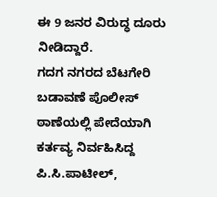ಈ 9 ಜನರ ವಿರುದ್ಧ ದೂರು ನೀಡಿದ್ದಾರೆ.
ಗದಗ ನಗರದ ಬೆಟಗೇರಿ ಬಡಾವಣೆ ಪೊಲೀಸ್ ಠಾಣೆಯಲ್ಲಿ ಪೇದೆಯಾಗಿ ಕರ್ತವ್ಯ ನಿರ್ವಹಿಸಿದ್ದ ಪಿ.ಸಿ.ಪಾಟೀಲ್,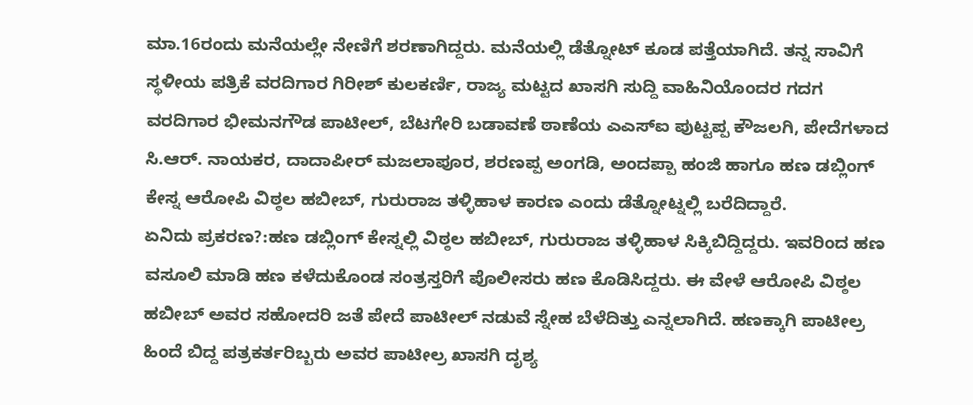ಮಾ.16ರಂದು ಮನೆಯಲ್ಲೇ ನೇಣಿಗೆ ಶರಣಾಗಿದ್ದರು. ಮನೆಯಲ್ಲಿ ಡೆತ್ನೋಟ್ ಕೂಡ ಪತ್ತೆಯಾಗಿದೆ. ತನ್ನ ಸಾವಿಗೆ ಸ್ಥಳೀಯ ಪತ್ರಿಕೆ ವರದಿಗಾರ ಗಿರೀಶ್ ಕುಲಕರ್ಣಿ, ರಾಜ್ಯ ಮಟ್ಟದ ಖಾಸಗಿ ಸುದ್ದಿ ವಾಹಿನಿಯೊಂದರ ಗದಗ ವರದಿಗಾರ ಭೀಮನಗೌಡ ಪಾಟೀಲ್‌, ಬೆಟಗೇರಿ ಬಡಾವಣೆ ಠಾಣೆಯ ಎಎಸ್ಐ ಪುಟ್ಟಪ್ಪ ಕೌಜಲಗಿ, ಪೇದೆಗಳಾದ ಸಿ.ಆರ್. ನಾಯಕರ, ದಾದಾಪೀರ್ ಮಜಲಾಪೂರ, ಶರಣಪ್ಪ ಅಂಗಡಿ, ಅಂದಪ್ಪಾ ಹಂಜಿ ಹಾಗೂ ಹಣ ಡಬ್ಲಿಂಗ್ ಕೇಸ್ನ ಆರೋಪಿ ವಿಠ್ಠಲ ಹಬೀಬ್, ಗುರುರಾಜ ತಳ್ಳಿಹಾಳ ಕಾರಣ ಎಂದು ಡೆತ್ನೋಟ್ನಲ್ಲಿ ಬರೆದಿದ್ದಾರೆ.
ಏನಿದು ಪ್ರಕರಣ?:ಹಣ ಡಬ್ಲಿಂಗ್ ಕೇಸ್ನಲ್ಲಿ ವಿಠ್ಠಲ ಹಬೀಬ್, ಗುರುರಾಜ ತಳ್ಳಿಹಾಳ ಸಿಕ್ಕಿಬಿದ್ದಿದ್ದರು. ಇವರಿಂದ ಹಣ ವಸೂಲಿ ಮಾಡಿ ಹಣ ಕಳೆದುಕೊಂಡ ಸಂತ್ರಸ್ತರಿಗೆ ಪೊಲೀಸರು ಹಣ ಕೊಡಿಸಿದ್ದರು. ಈ ವೇಳೆ ಆರೋಪಿ ವಿಠ್ಠಲ ಹಬೀಬ್ ಅವರ ಸಹೋದರಿ ಜತೆ ಪೇದೆ ಪಾಟೀಲ್ ನಡುವೆ ಸ್ನೇಹ ಬೆಳೆದಿತ್ತು ಎನ್ನಲಾಗಿದೆ. ಹಣಕ್ಕಾಗಿ ಪಾಟೀಲ್ರ ಹಿಂದೆ ಬಿದ್ದ ಪತ್ರಕರ್ತರಿಬ್ಬರು ಅವರ ಪಾಟೀಲ್ರ ಖಾಸಗಿ ದೃಶ್ಯ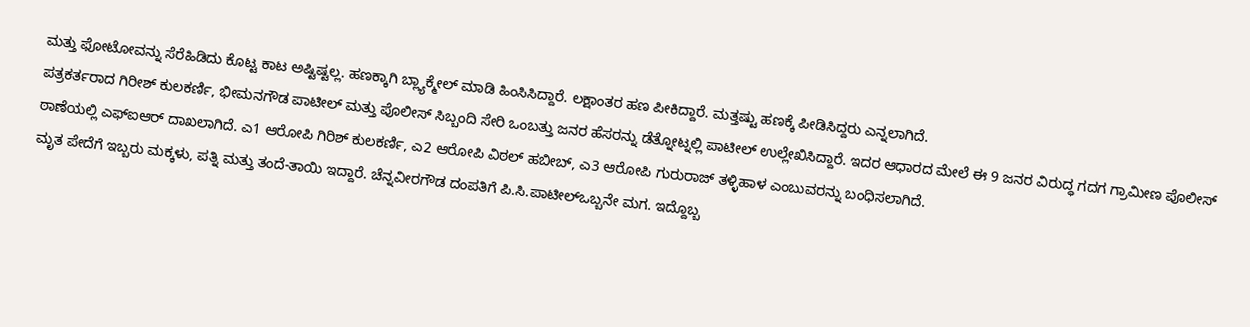ಮತ್ತು ಫೋಟೋವನ್ನು ಸೆರೆಹಿಡಿದು ಕೊಟ್ಟ ಕಾಟ ಅಷ್ಟಿಷ್ಟಲ್ಲ. ಹಣಕ್ಕಾಗಿ ಬ್ಲ್ಯಾಕ್ಮೇಲ್ ಮಾಡಿ ಹಿಂಸಿಸಿದ್ದಾರೆ. ಲಕ್ಷಾಂತರ ಹಣ ಪೀಕಿದ್ದಾರೆ. ಮತ್ತಷ್ಟು ಹಣಕ್ಕೆ ಪೀಡಿಸಿದ್ದರು ಎನ್ನಲಾಗಿದೆ.
ಪತ್ರಕರ್ತರಾದ ಗಿರೀಶ್ ಕುಲಕರ್ಣಿ, ಭೀಮನಗೌಡ ಪಾಟೀಲ್‌ ಮತ್ತು ಪೊಲೀಸ್ ಸಿಬ್ಬಂದಿ ಸೇರಿ ಒಂಬತ್ತು ಜನರ ಹೆಸರನ್ನು ಡೆತ್ನೋಟ್ನಲ್ಲಿ ಪಾಟೀಲ್ ಉಲ್ಲೇಖಿಸಿದ್ದಾರೆ. ಇದರ ಆಧಾರದ ಮೇಲೆ ಈ 9 ಜನರ ವಿರುದ್ಧ ಗದಗ ಗ್ರಾಮೀಣ ಪೊಲೀಸ್ ಠಾಣೆಯಲ್ಲಿ ಎಫ್ಐಆರ್ ದಾಖಲಾಗಿದೆ. ಎ1 ಆರೋಪಿ ಗಿರಿಶ್ ಕುಲಕರ್ಣಿ, ಎ2 ಆರೋಪಿ ವಿಠಲ್ ಹಬೀಬ್, ಎ3 ಆರೋಪಿ ಗುರುರಾಜ್ ತಳ್ಳಿಹಾಳ ಎಂಬುವರನ್ನು ಬಂಧಿಸಲಾಗಿದೆ.
ಮೃತ ಪೇದೆಗೆ ಇಬ್ಬರು ಮಕ್ಕಳು, ಪತ್ನಿ ಮತ್ತು ತಂದೆ-ತಾಯಿ ಇದ್ದಾರೆ. ಚೆನ್ನವೀರಗೌಡ ದಂಪತಿಗೆ ಪಿ.ಸಿ.ಪಾಟೀಲ್ಒಬ್ಬನೇ ಮಗ. ಇದ್ದೊಬ್ಬ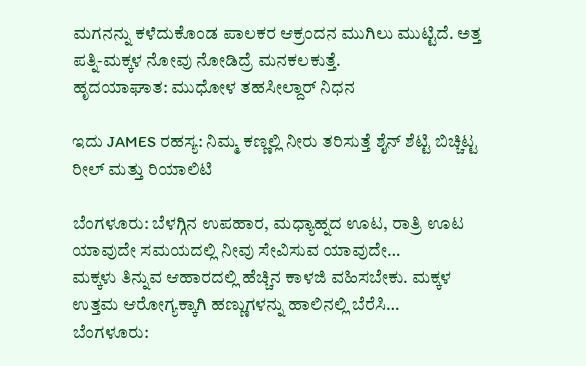ಮಗನನ್ನು ಕಳೆದುಕೊಂಡ ಪಾಲಕರ ಆಕ್ರಂದನ ಮುಗಿಲು ಮುಟ್ಟಿದೆ. ಅತ್ತ ಪತ್ನಿ-ಮಕ್ಕಳ ನೋವು ನೋಡಿದ್ರೆ ಮನಕಲಕುತ್ತೆ.
ಹೃದಯಾಘಾತ: ಮುಧೋಳ ತಹಸೀಲ್ದಾರ್ ನಿಧನ

ಇದು JAMES ರಹಸ್ಯ: ನಿಮ್ಮ ಕಣ್ಣಲ್ಲಿ ನೀರು ತರಿಸುತ್ತೆ ಶೈನ್ ಶೆಟ್ಟಿ ಬಿಚ್ಚಿಟ್ಟ ರೀಲ್ ಮತ್ತು ರಿಯಾಲಿಟಿ

ಬೆಂಗಳೂರು: ಬೆಳಗ್ಗಿನ ಉಪಹಾರ, ಮಧ್ಯಾಹ್ನದ ಊಟ, ರಾತ್ರಿ ಊಟ ಯಾವುದೇ ಸಮಯದಲ್ಲಿ ನೀವು ಸೇವಿಸುವ ಯಾವುದೇ…
ಮಕ್ಕಳು ತಿನ್ನುವ ಆಹಾರದಲ್ಲಿ ಹೆಚ್ಚಿನ ಕಾಳಜಿ ವಹಿಸಬೇಕು. ಮಕ್ಕಳ ಉತ್ತಮ ಆರೋಗ್ಯಕ್ಕಾಗಿ ಹಣ್ಣುಗಳನ್ನು ಹಾಲಿನಲ್ಲಿ ಬೆರೆಸಿ…
ಬೆಂಗಳೂರು: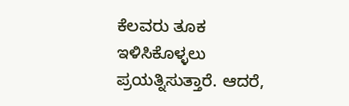ಕೆಲವರು ತೂಕ ಇಳಿಸಿಕೊಳ್ಳಲು ಪ್ರಯತ್ನಿಸುತ್ತಾರೆ. ಆದರೆ,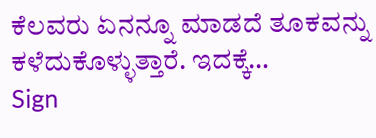ಕೆಲವರು ಏನನ್ನೂ ಮಾಡದೆ ತೂಕವನ್ನು ಕಳೆದುಕೊಳ್ಳುತ್ತಾರೆ. ಇದಕ್ಕೆ…
Sign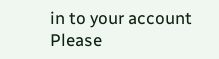in to your account
Please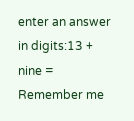enter an answer in digits:13 + nine =
Remember me